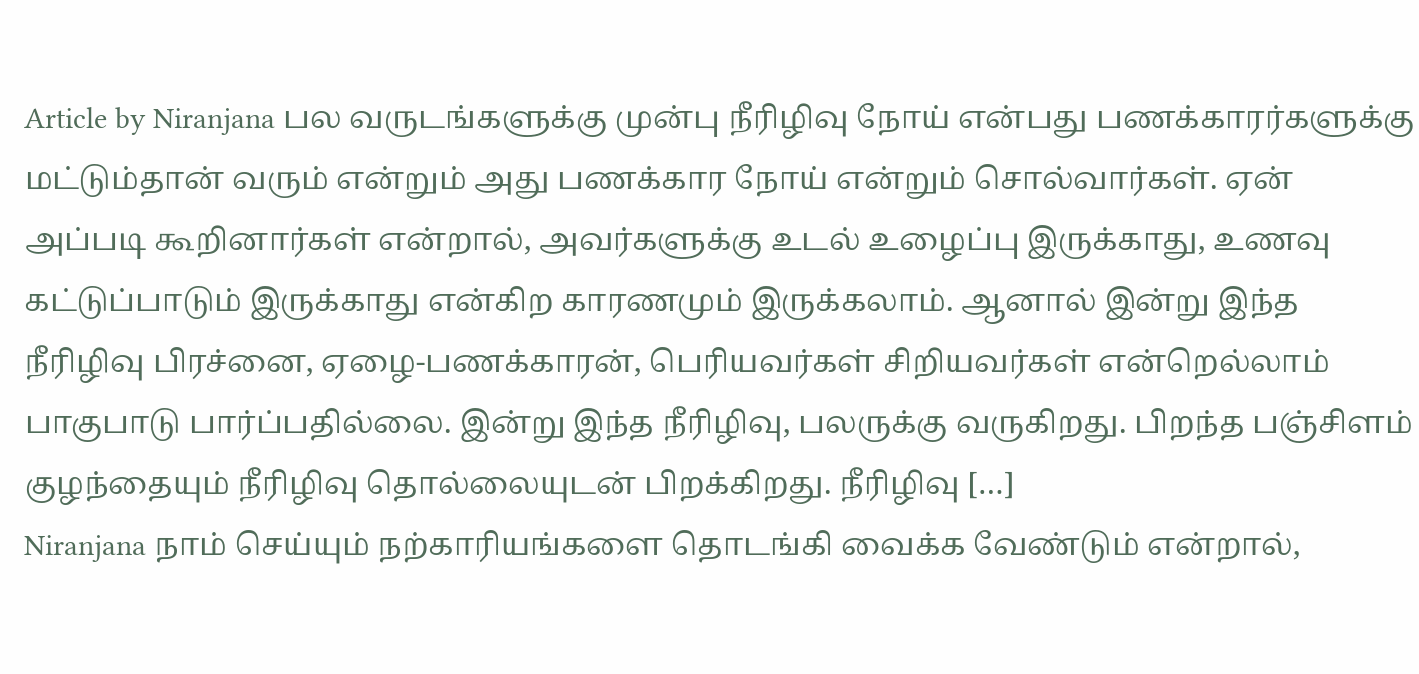Article by Niranjana பல வருடங்களுக்கு முன்பு நீரிழிவு நோய் என்பது பணக்காரர்களுக்கு மட்டும்தான் வரும் என்றும் அது பணக்கார நோய் என்றும் சொல்வார்கள். ஏன் அப்படி கூறினார்கள் என்றால், அவர்களுக்கு உடல் உழைப்பு இருக்காது, உணவு கட்டுப்பாடும் இருக்காது என்கிற காரணமும் இருக்கலாம். ஆனால் இன்று இந்த நீரிழிவு பிரச்னை, ஏழை-பணக்காரன், பெரியவர்கள் சிறியவர்கள் என்றெல்லாம் பாகுபாடு பார்ப்பதில்லை. இன்று இந்த நீரிழிவு, பலருக்கு வருகிறது. பிறந்த பஞ்சிளம் குழந்தையும் நீரிழிவு தொல்லையுடன் பிறக்கிறது. நீரிழிவு […]
Niranjana நாம் செய்யும் நற்காரியங்களை தொடங்கி வைக்க வேண்டும் என்றால்,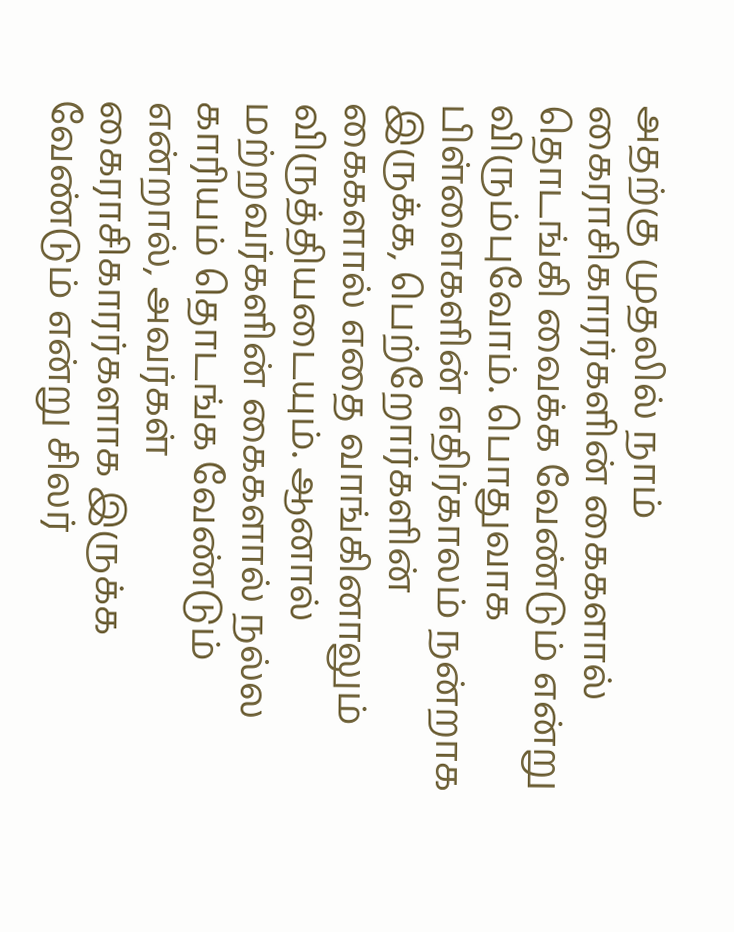அதற்கு முதலில் நாம் கைராசிகாரர்களின் கைகளால் தொடங்கி வைக்க வேண்டும் என்று விரும்புவோம். பொதுவாக பிள்ளைகளின் எதிர்காலம் நன்றாக இருக்க, பெற்றோர்களின் கைகளால் எதை வாங்கினாலும் விருத்தியடையும். ஆனால் மற்றவர்களின் கைகளால் நல்ல காரியம் தொடங்க வேண்டும் என்றால், அவர்கள் கைராசிகாரர்களாக இருக்க வேண்டும் என்று சிலர்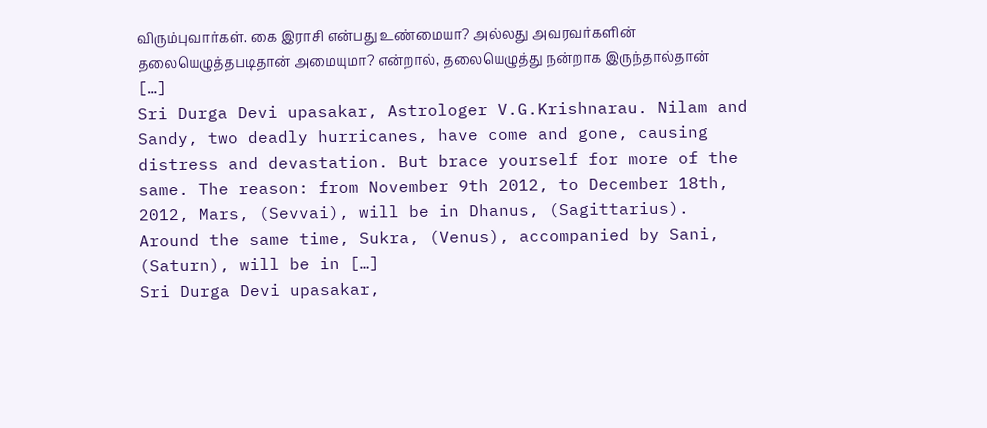விரும்புவார்கள். கை இராசி என்பது உண்மையா? அல்லது அவரவர்களின் தலையெழுத்தபடிதான் அமையுமா? என்றால், தலையெழுத்து நன்றாக இருந்தால்தான் […]
Sri Durga Devi upasakar, Astrologer V.G.Krishnarau. Nilam and Sandy, two deadly hurricanes, have come and gone, causing distress and devastation. But brace yourself for more of the same. The reason: from November 9th 2012, to December 18th, 2012, Mars, (Sevvai), will be in Dhanus, (Sagittarius). Around the same time, Sukra, (Venus), accompanied by Sani, (Saturn), will be in […]
Sri Durga Devi upasakar,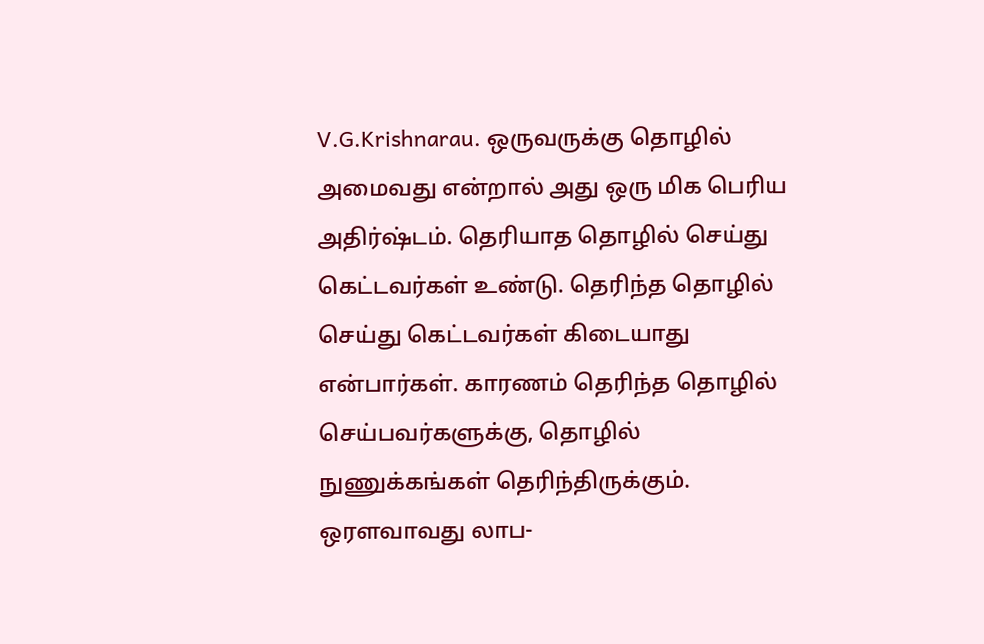V.G.Krishnarau. ஒருவருக்கு தொழில் அமைவது என்றால் அது ஒரு மிக பெரிய அதிர்ஷ்டம். தெரியாத தொழில் செய்து கெட்டவர்கள் உண்டு. தெரிந்த தொழில் செய்து கெட்டவர்கள் கிடையாது என்பார்கள். காரணம் தெரிந்த தொழில் செய்பவர்களுக்கு, தொழில் நுணுக்கங்கள் தெரிந்திருக்கும். ஒரளவாவது லாப-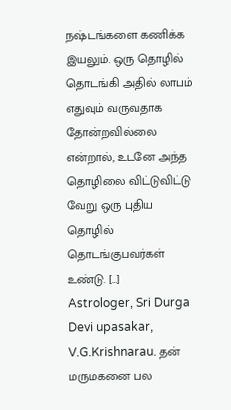நஷ்டங்களை கணிக்க இயலும். ஒரு தொழில் தொடங்கி அதில் லாபம் எதுவும் வருவதாக தோன்றவில்லை என்றால், உடனே அந்த தொழிலை விட்டுவிட்டு வேறு ஒரு புதிய தொழில் தொடங்குபவர்கள் உண்டு. […]
Astrologer, Sri Durga Devi upasakar, V.G.Krishnarau. தன் மருமகனை பல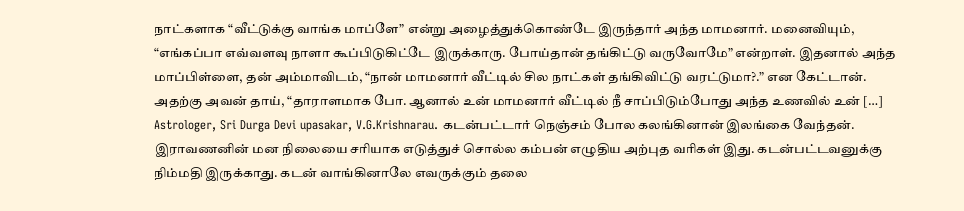நாட்களாக “வீட்டுக்கு வாங்க மாப்ளே” என்று அழைத்துக்கொண்டே இருந்தார் அந்த மாமனார். மனைவியும், “எங்கப்பா எவ்வளவு நாளா கூப்பிடுகிட்டே இருக்காரு. போய்தான் தங்கிட்டு வருவோமே” என்றாள். இதனால் அந்த மாப்பிள்ளை, தன் அம்மாவிடம், “நான் மாமனார் வீட்டில் சில நாட்கள் தங்கிவிட்டு வரட்டுமா?.” என கேட்டான். அதற்கு அவன் தாய், “தாராளமாக போ. ஆனால் உன் மாமனார் வீட்டில் நீ சாப்பிடும்போது அந்த உணவில் உன் […]
Astrologer, Sri Durga Devi upasakar, V.G.Krishnarau. கடன்பட்டார் நெஞ்சம் போல கலங்கினான் இலங்கை வேந்தன். இராவணனின் மன நிலையை சரியாக எடுத்துச் சொல்ல கம்பன் எழுதிய அற்புத வரிகள் இது. கடன்பட்டவனுக்கு நிம்மதி இருக்காது. கடன் வாங்கினாலே எவருக்கும் தலை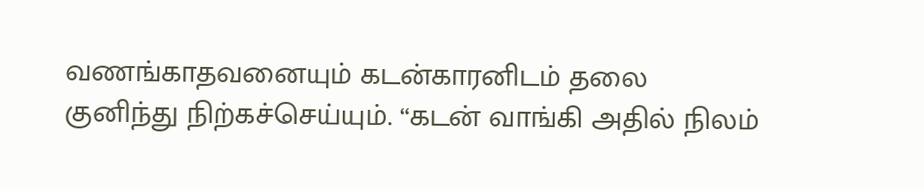வணங்காதவனையும் கடன்காரனிடம் தலை குனிந்து நிற்கச்செய்யும். “கடன் வாங்கி அதில் நிலம்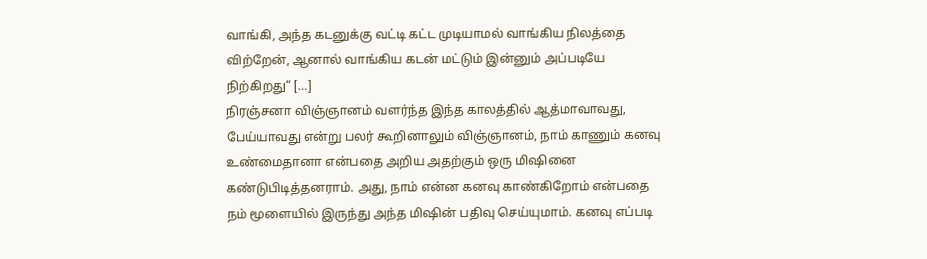வாங்கி, அந்த கடனுக்கு வட்டி கட்ட முடியாமல் வாங்கிய நிலத்தை விற்றேன், ஆனால் வாங்கிய கடன் மட்டும் இன்னும் அப்படியே நிற்கிறது“ […]
நிரஞ்சனா விஞ்ஞானம் வளர்ந்த இந்த காலத்தில் ஆத்மாவாவது, பேய்யாவது என்று பலர் கூறினாலும் விஞ்ஞானம், நாம் காணும் கனவு உண்மைதானா என்பதை அறிய அதற்கும் ஒரு மிஷினை கண்டுபிடித்தனராம். அது, நாம் என்ன கனவு காண்கிறோம் என்பதை நம் மூளையில் இருந்து அந்த மிஷின் பதிவு செய்யுமாம். கனவு எப்படி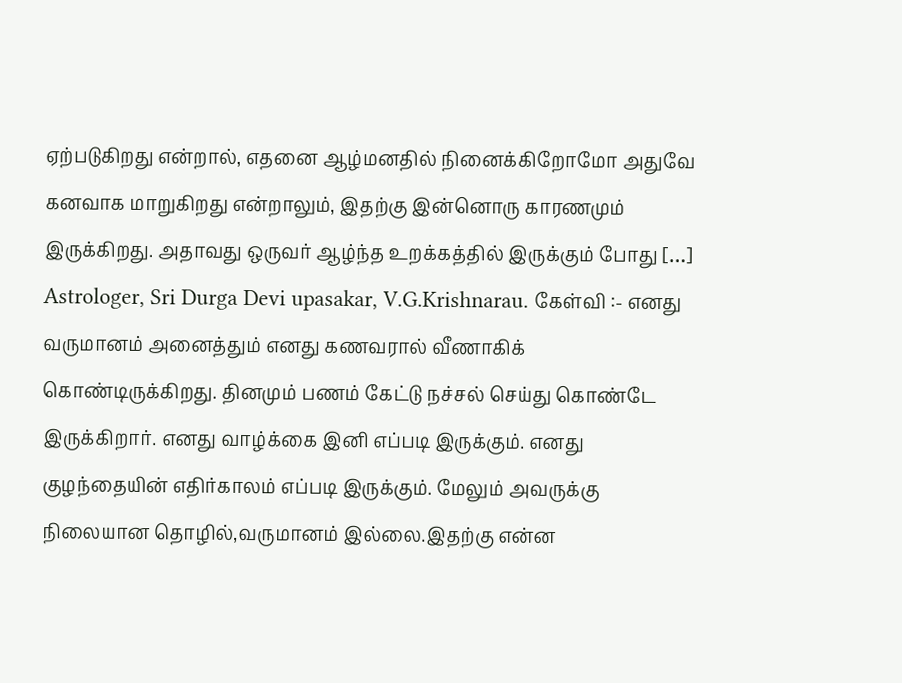ஏற்படுகிறது என்றால், எதனை ஆழ்மனதில் நினைக்கிறோமோ அதுவே கனவாக மாறுகிறது என்றாலும், இதற்கு இன்னொரு காரணமும் இருக்கிறது. அதாவது ஒருவர் ஆழ்ந்த உறக்கத்தில் இருக்கும் போது […]
Astrologer, Sri Durga Devi upasakar, V.G.Krishnarau. கேள்வி :- எனது வருமானம் அனைத்தும் எனது கணவரால் வீணாகிக் கொண்டிருக்கிறது. தினமும் பணம் கேட்டு நச்சல் செய்து கொண்டே இருக்கிறார். எனது வாழ்க்கை இனி எப்படி இருக்கும். எனது குழந்தையின் எதிர்காலம் எப்படி இருக்கும். மேலும் அவருக்கு நிலையான தொழில்,வருமானம் இல்லை.இதற்கு என்ன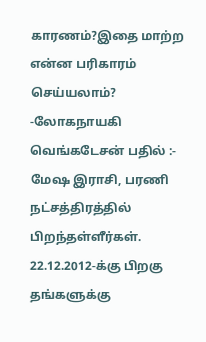காரணம்?இதை மாற்ற என்ன பரிகாரம் செய்யலாம்? -லோகநாயகி வெங்கடேசன் பதில் :- மேஷ இராசி, பரணி நட்சத்திரத்தில் பிறந்தள்ளீர்கள். 22.12.2012-க்கு பிறகு தங்களுக்கு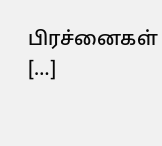பிரச்னைகள் […]